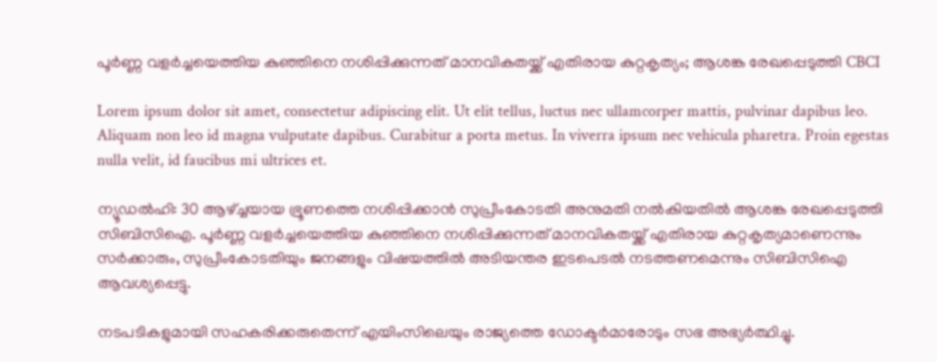പൂർണ്ണ വളർച്ചയെത്തിയ കുഞ്ഞിനെ നശിപ്പിക്കുന്നത് മാനവികതയ്ക്ക് എതിരായ കുറ്റകൃത്യം; ആശങ്ക രേഖപ്പെടുത്തി CBCI

Lorem ipsum dolor sit amet, consectetur adipiscing elit. Ut elit tellus, luctus nec ullamcorper mattis, pulvinar dapibus leo. Aliquam non leo id magna vulputate dapibus. Curabitur a porta metus. In viverra ipsum nec vehicula pharetra. Proin egestas nulla velit, id faucibus mi ultrices et.

ന്യൂഡൽഹി: 30 ആഴ്ച്ചയായ ഭ്രൂണത്തെ നശിപ്പിക്കാൻ സുപ്രീംകോടതി അനുമതി നൽകിയതിൽ ആശങ്ക രേഖപ്പെടുത്തി സിബിസിഐ. പൂർണ്ണ വളർച്ചയെത്തിയ കുഞ്ഞിനെ നശിപ്പിക്കുന്നത് മാനവികതയ്ക്ക് എതിരായ കുറ്റകൃത്യമാണെന്നും സർക്കാരും, സുപ്രീംകോടതിയും ജനങ്ങളും വിഷയത്തിൽ അടിയന്തര ഇടപെടൽ നടത്തണമെന്നും സിബിസിഐ ആവശ്യപ്പെട്ടു.

നടപടികളുമായി സഹകരിക്കരുതെന്ന് എയിംസിലെയും രാജ്യത്തെ ഡോക്ടർമാരോടും സഭ അഭ്യർത്ഥിച്ചു.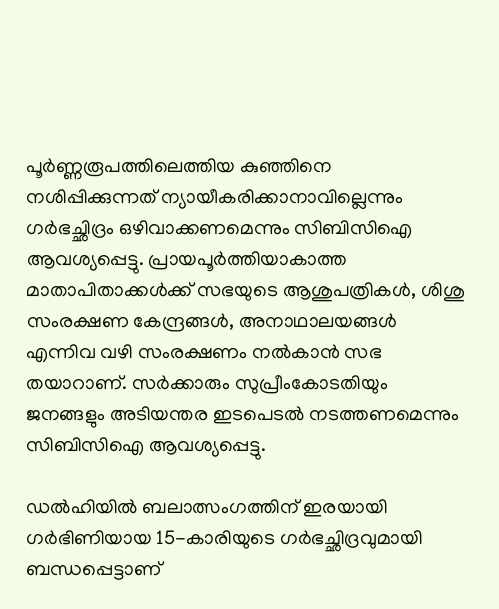പൂർണ്ണരൂപത്തിലെത്തിയ കുഞ്ഞിനെ നശിപ്പിക്കുന്നത് ന്യായീകരിക്കാനാവില്ലെന്നും ഗർഭച്ഛിദ്രം ഒഴിവാക്കണമെന്നും സിബിസിഐ ആവശ്യപ്പെട്ടു. പ്രായപൂർത്തിയാകാത്ത മാതാപിതാക്കൾക്ക് സഭയുടെ ആശുപത്രികൾ, ശിശു സംരക്ഷണ കേന്ദ്രങ്ങൾ, അനാഥാലയങ്ങൾ എന്നിവ വഴി സംരക്ഷണം നൽകാൻ സഭ തയാറാണ്. സർക്കാരും സുപ്രീംകോടതിയും ജനങ്ങളും അടിയന്തര ഇടപെടൽ നടത്തണമെന്നും സിബിസിഐ ആവശ്യപ്പെട്ടു.

ഡൽഹിയിൽ ബലാത്സംഗത്തിന് ഇരയായി ഗർഭിണിയായ 15-കാരിയുടെ ഗർഭച്ഛിദ്രവുമായി ബന്ധപ്പെട്ടാണ്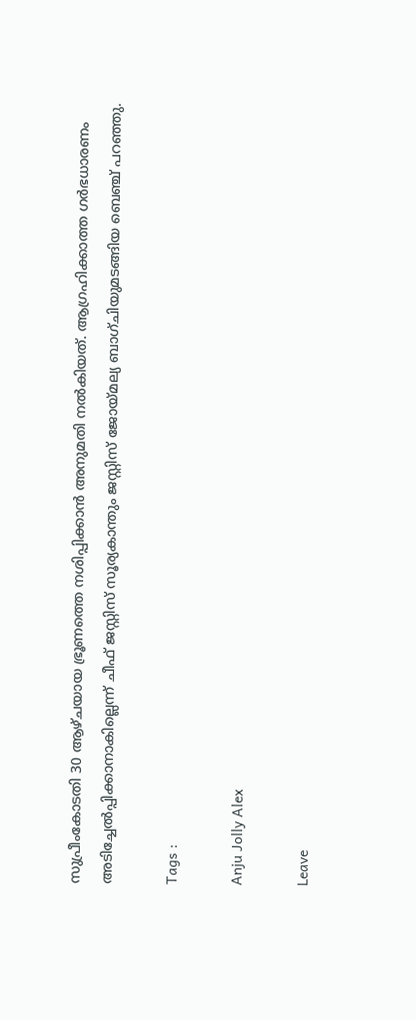സുപ്രീംകോടതി 30 ആഴ്ചയായ ഭ്രൂണത്തെ നശിപ്പിക്കാൻ അനുമതി നൽകിയത്. ആഗ്രഹിക്കാത്ത ഗർഭധാരണം അടിച്ചേൽപ്പിക്കാനാകില്ലെന്ന് ചീഫ് ജസ്റ്റിസ് സൂര്യകാന്തും ജസ്റ്റിസ് ജോയ്‌മല്യ ബാഗ്ചിയുമടങ്ങിയ ബെഞ്ച് പറഞ്ഞു.

Tags :

Anju Jolly Alex

Leave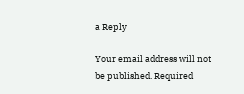a Reply

Your email address will not be published. Required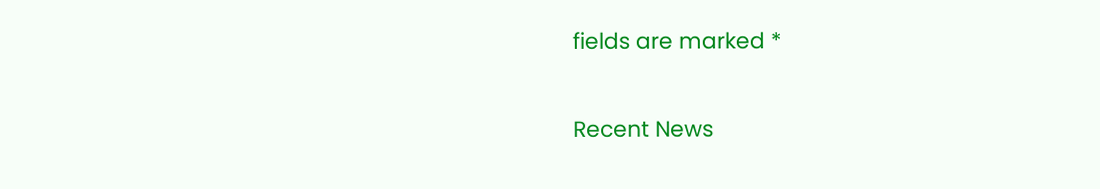fields are marked *

Recent News